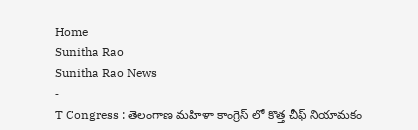Home
Sunitha Rao
Sunitha Rao News
-
T Congress : తెలంగాణ మహిళా కాంగ్రెస్ లో కొత్త చీఫ్ నియామకం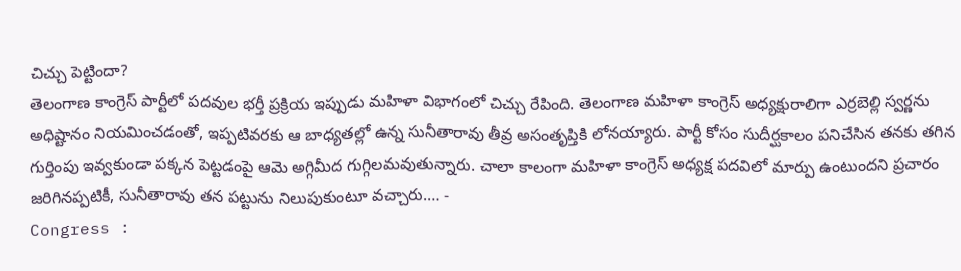చిచ్చు పెట్టిందా?
తెలంగాణ కాంగ్రెస్ పార్టీలో పదవుల భర్తీ ప్రక్రియ ఇప్పుడు మహిళా విభాగంలో చిచ్చు రేపింది. తెలంగాణ మహిళా కాంగ్రెస్ అధ్యక్షురాలిగా ఎర్రబెల్లి స్వర్ణను అధిష్టానం నియమించడంతో, ఇప్పటివరకు ఆ బాధ్యతల్లో ఉన్న సునీతారావు తీవ్ర అసంతృప్తికి లోనయ్యారు. పార్టీ కోసం సుదీర్ఘకాలం పనిచేసిన తనకు తగిన గుర్తింపు ఇవ్వకుండా పక్కన పెట్టడంపై ఆమె అగ్గిమీద గుగ్గిలమవుతున్నారు. చాలా కాలంగా మహిళా కాంగ్రెస్ అధ్యక్ష పదవిలో మార్పు ఉంటుందని ప్రచారం జరిగినప్పటికీ, సునీతారావు తన పట్టును నిలుపుకుంటూ వచ్చారు.… -
Congress :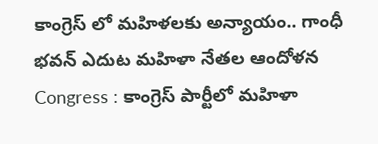కాంగ్రెస్ లో మహిళలకు అన్యాయం.. గాంధీ భవన్ ఎదుట మహిళా నేతల ఆందోళన
Congress : కాంగ్రెస్ పార్టీలో మహిళా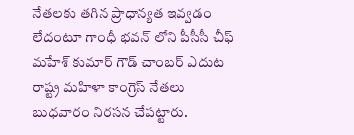నేతలకు తగిన ప్రాధాన్యత ఇవ్వడం లేదంటూ గాంధీ భవన్ లోని పీసీసీ చీఫ్ మహేశ్ కుమార్ గౌడ్ చాంబర్ ఎదుట రాష్ట్ర మహిళా కాంగ్రెస్ నేతలు బుధవారం నిరసన చేపట్టారు.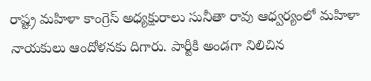రాష్ట్ర మహిళా కాంగ్రెస్ అధ్యక్షురాలు సునీతా రావు ఆధ్వర్యంలో మహిళా నాయకులు ఆందోళనకు దిగారు. పార్టీకి అండగా నిలిచిన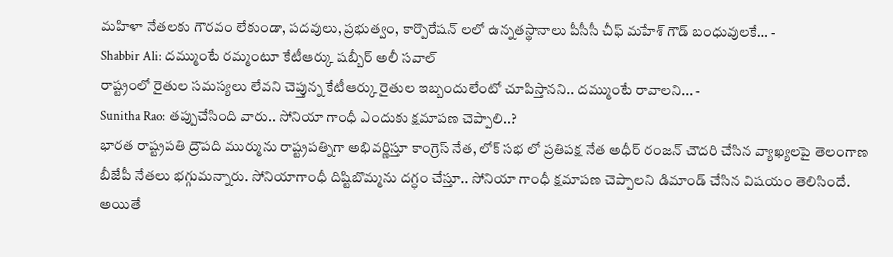మహిళా నేతలకు గౌరవం లేకుండా, పదవులు, ప్రభుత్వం, కార్పొరేషన్ లలో ఉన్నతస్థానాలు పీసీసీ చీఫ్ మహేశ్ గౌడ్ బంధువులకే… -
Shabbir Ali: దమ్ముంటే రమ్మంటూ కేటీఆర్కు షబ్బీర్ అలీ సవాల్
రాష్ట్రంలో రైతుల సమస్యలు లేవని చెప్తున్న కేటీఆర్కు రైతుల ఇబ్బందులేంటో చూపిస్తానని.. దమ్ముంటే రావాలని... -
Sunitha Rao: తప్పుచేసింది వారు.. సోనియా గాంధీ ఎందుకు క్షమాపణ చెప్పాలి..?
భారత రాష్ట్రపతి ద్రౌపది ముర్మును రాష్ట్రపత్నిగా అభివర్ణిస్తూ కాంగ్రెస్ నేత, లోక్ సభ లో ప్రతిపక్ష నేత అధీర్ రంజన్ చౌదరి చేసిన వ్యాఖ్యలపై తెలంగాణ బీజేపీ నేతలు భగ్గుమన్నారు. సోనియాగాంధీ దిష్టిబొమ్మను దగ్ధం చేస్తూ.. సోనియా గాంధీ క్షమాపణ చెప్పాలని డిమాండ్ చేసిన విషయం తెలిసిందే. అయితే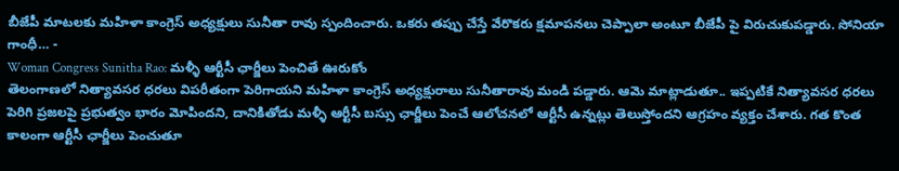బీజేపీ మాటలకు మహిళా కాంగ్రెస్ అధ్యక్షులు సునీతా రావు స్పందించారు. ఒకరు తప్పు చేస్తే వేరొకరు క్షమాపనలు చెప్పాలా అంటూ బీజేపీ పై విరుచుకుపడ్డారు. సోనియా గాంధీ… -
Woman Congress Sunitha Rao: మళ్ళీ ఆర్టీసీ ఛార్జీలు పెంచితే ఊరుకోం
తెలంగాణలో నిత్యావసర ధరలు విపరీతంగా పెరిగాయని మహిళా కాంగ్రెస్ అధ్యక్షురాలు సునీతారావు మండి పడ్డారు. ఆమె మాట్లాడుతూ.. ఇప్పటికే నిత్యావసర ధరలు పెరిగి ప్రజలపై ప్రభుత్వం భారం మోపిందని, దానికితోడు మళ్ళీ ఆర్టీసీ బస్సు ఛార్జీలు పెంచే ఆలోచనలో ఆర్టీసీ ఉన్నట్లు తెలుస్తోందని ఆగ్రహం వ్యక్తం చేశారు. గత కొంత కాలంగా ఆర్టీసీ ఛార్జీలు పెంచుతూ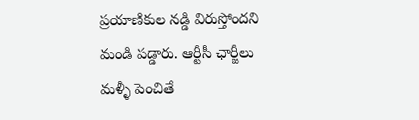ప్రయాణికుల నడ్డి విరుస్తోందని మండి పడ్డారు. ఆర్టీసీ ఛార్జీలు మళ్ళీ పెంచితే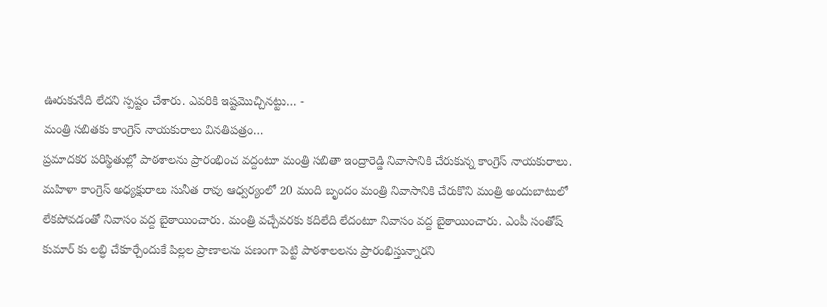ఊరుకునేది లేదని స్పష్టం చేశారు. ఎవరికి ఇష్టమొచ్చినట్టు… -
మంత్రి సబితకు కాంగ్రెస్ నాయకురాలు వినతిపత్రం…
ప్రమాదకర పరిస్థితుల్లో పాఠశాలను ప్రారంభించ వద్దంటూ మంత్రి సబితా ఇంద్రారెడ్డి నివాసానికి చేరుకున్న కాంగ్రెస్ నాయకురాలు. మహిళా కాంగ్రెస్ అధ్యక్షురాలు సునీత రావు ఆధ్వర్యంలో 20 మంది బృందం మంత్రి నివాసానికి చేరుకొని మంత్రి అందుబాటులో లేకపోవడంతో నివాసం వద్ద బైఠాయించారు. మంత్రి వచ్చేవరకు కదిలేది లేదంటూ నివాసం వద్ద బైఠాయించారు. ఎంపీ సంతోష్ కుమార్ కు లబ్ధి చేకూర్చేందుకే పిల్లల ప్రాణాలను పణంగా పెట్టి పాఠశాలలను ప్రారంభిస్తున్నారని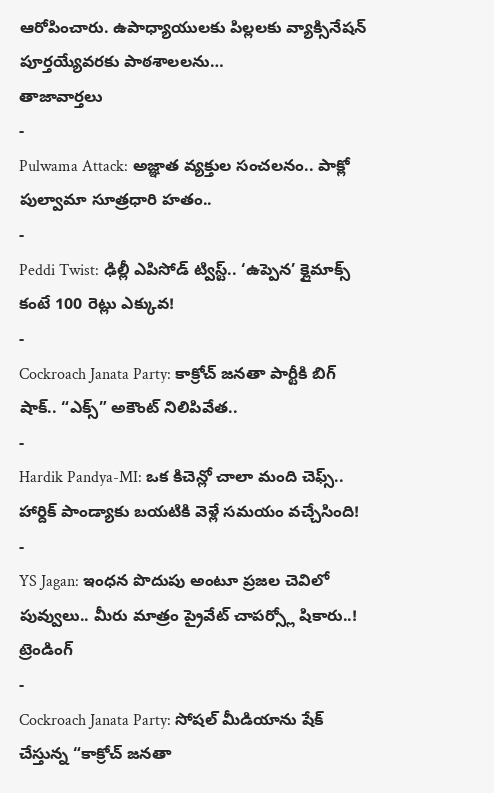ఆరోపించారు. ఉపాధ్యాయులకు పిల్లలకు వ్యాక్సినేషన్ పూర్తయ్యేవరకు పాఠశాలలను…
తాజావార్తలు
-
Pulwama Attack: అజ్ఞాత వ్యక్తుల సంచలనం.. పాక్లో పుల్వామా సూత్రధారి హతం..
-
Peddi Twist: ఢిల్లీ ఎపిసోడ్ ట్విస్ట్.. ‘ఉప్పెన’ క్లైమాక్స్ కంటే 100 రెట్లు ఎక్కువ!
-
Cockroach Janata Party: కాక్రోచ్ జనతా పార్టీకి బిగ్ షాక్.. “ఎక్స్” అకౌంట్ నిలిపివేత..
-
Hardik Pandya-MI: ఒక కిచెన్లో చాలా మంది చెఫ్స్.. హార్దిక్ పాండ్యాకు బయటికి వెళ్లే సమయం వచ్చేసింది!
-
YS Jagan: ఇంధన పొదుపు అంటూ ప్రజల చెవిలో పువ్వులు.. మీరు మాత్రం ప్రైవేట్ చాపర్స్లో షికారు..!
ట్రెండింగ్
-
Cockroach Janata Party: సోషల్ మీడియాను షేక్ చేస్తున్న “కాక్రోచ్ జనతా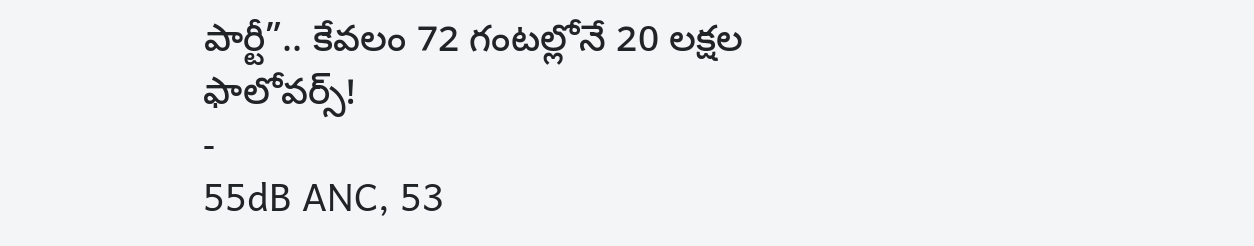పార్టీ”.. కేవలం 72 గంటల్లోనే 20 లక్షల ఫాలోవర్స్!
-
55dB ANC, 53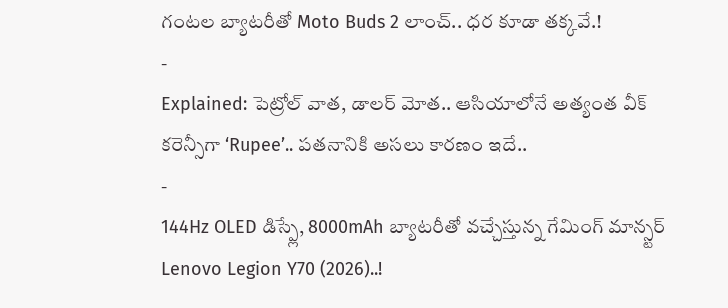గంటల బ్యాటరీతో Moto Buds 2 లాంచ్.. ధర కూడా తక్కవే.!
-
Explained: పెట్రోల్ వాత, డాలర్ మోత.. ఆసియాలోనే అత్యంత వీక్ కరెన్సీగా ‘Rupee’.. పతనానికి అసలు కారణం ఇదే..
-
144Hz OLED డిస్ప్లే, 8000mAh బ్యాటరీతో వచ్చేస్తున్న గేమింగ్ మాన్స్టర్ Lenovo Legion Y70 (2026)..!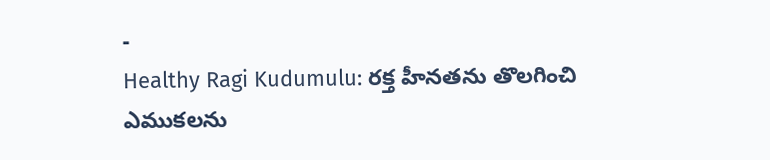-
Healthy Ragi Kudumulu: రక్త హీనతను తొలగించి ఎముకలను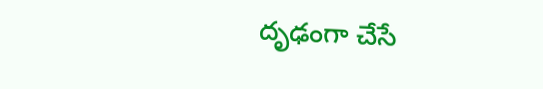దృఢంగా చేసే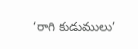‘రాగి కుడుములు’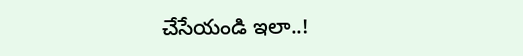చేసేయండి ఇలా..!